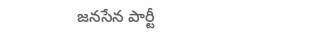జనసేన పార్టీ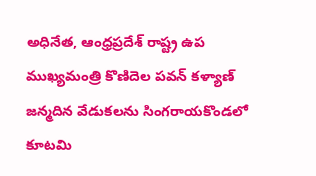అధినేత, ఆంధ్రప్రదేశ్ రాష్ట్ర ఉప ముఖ్యమంత్రి కొణిదెల పవన్ కళ్యాణ్ జన్మదిన వేడుకలను సింగరాయకొండలో కూటమి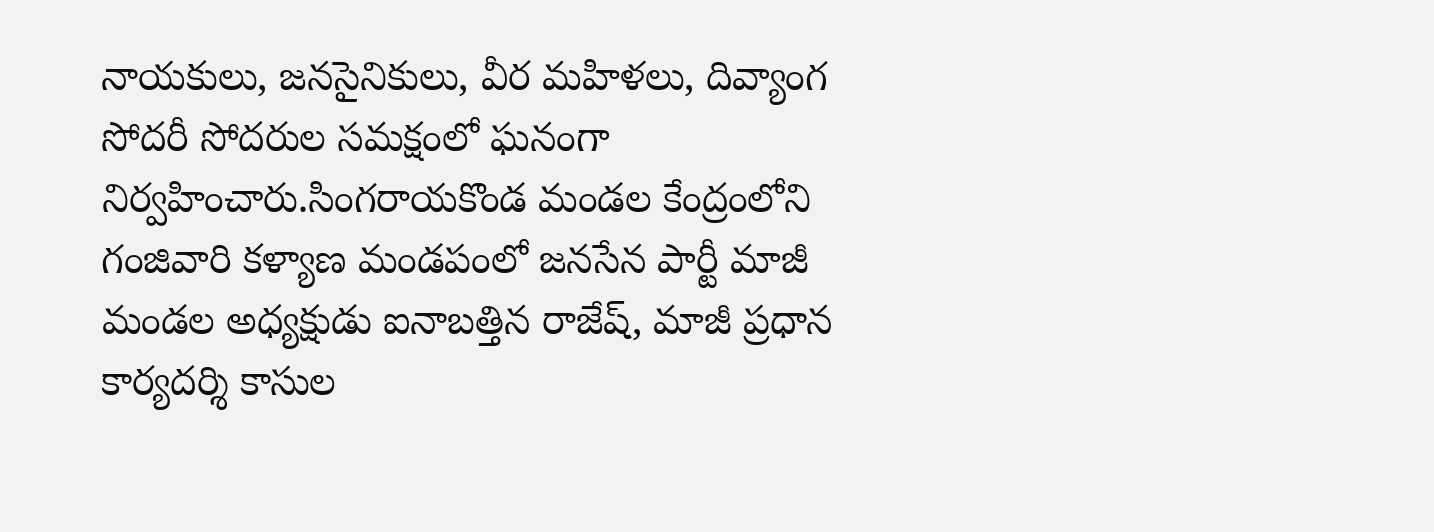నాయకులు, జనసైనికులు, వీర మహిళలు, దివ్యాంగ సోదరీ సోదరుల సమక్షంలో ఘనంగా నిర్వహించారు.సింగరాయకొండ మండల కేంద్రంలోని గంజివారి కళ్యాణ మండపంలో జనసేన పార్టీ మాజీ మండల అధ్యక్షుడు ఐనాబత్తిన రాజేష్, మాజీ ప్రధాన కార్యదర్శి కాసుల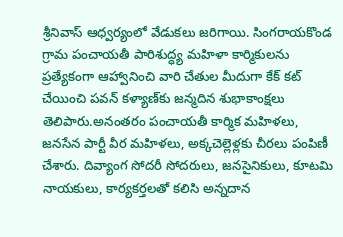శ్రీనివాస్ ఆధ్వర్యంలో వేడుకలు జరిగాయి. సింగరాయకొండ గ్రామ పంచాయతీ పారిశుద్ధ్య మహిళా కార్మికులను ప్రత్యేకంగా ఆహ్వానించి వారి చేతుల మీదుగా కేక్ కట్ చేయించి పవన్ కళ్యాణ్‌కు జన్మదిన శుభాకాంక్షలు తెలిపారు.అనంతరం పంచాయతీ కార్మిక మహిళలు, జనసేన పార్టీ వీర మహిళలు, అక్కచెల్లెళ్లకు చీరలు పంపిణీ చేశారు. దివ్యాంగ సోదరీ సోదరులు, జనసైనికులు, కూటమి నాయకులు, కార్యకర్తలతో కలిసి అన్నదాన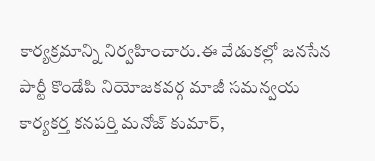కార్యక్రమాన్ని నిర్వహించారు.ఈ వేడుకల్లో జనసేన పార్టీ కొండేపి నియోజకవర్గ మాజీ సమన్వయ కార్యకర్త కనపర్తి మనోజ్ కుమార్,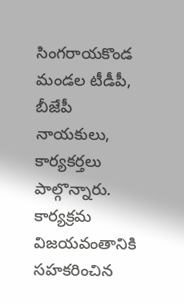సింగరాయకొండ మండల టీడీపీ, బీజేపీ నాయకులు, కార్యకర్తలు పాల్గొన్నారు. కార్యక్రమ విజయవంతానికి సహకరించిన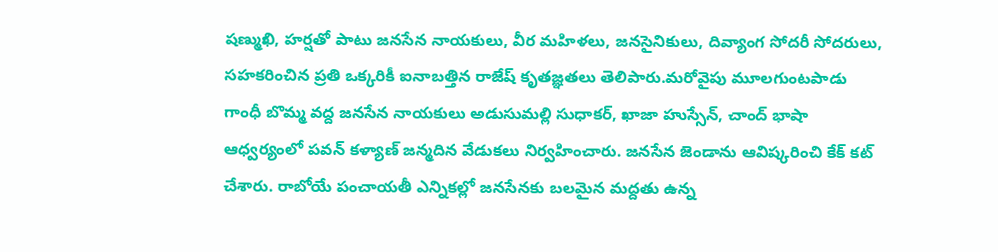షణ్ముఖి, హర్షతో పాటు జనసేన నాయకులు, వీర మహిళలు, జనసైనికులు, దివ్యాంగ సోదరీ సోదరులు, సహకరించిన ప్రతి ఒక్కరికీ ఐనాబత్తిన రాజేష్ కృతజ్ఞతలు తెలిపారు.మరోవైపు మూలగుంటపాడు గాంధీ బొమ్మ వద్ద జనసేన నాయకులు అడుసుమల్లి సుధాకర్, ఖాజా హుస్సేన్, చాంద్ భాషా ఆధ్వర్యంలో పవన్ కళ్యాణ్ జన్మదిన వేడుకలు నిర్వహించారు. జనసేన జెండాను ఆవిష్కరించి కేక్ కట్ చేశారు. రాబోయే పంచాయతీ ఎన్నికల్లో జనసేనకు బలమైన మద్దతు ఉన్న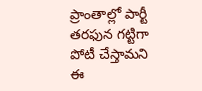ప్రాంతాల్లో పార్టీ తరఫున గట్టిగా పోటీ చేస్తామని ఈ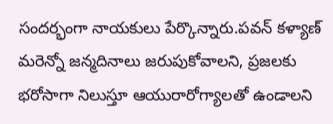సందర్భంగా నాయకులు పేర్కొన్నారు.పవన్ కళ్యాణ్ మరెన్నో జన్మదినాలు జరుపుకోవాలని, ప్రజలకు భరోసాగా నిలుస్తూ ఆయురారోగ్యాలతో ఉండాలని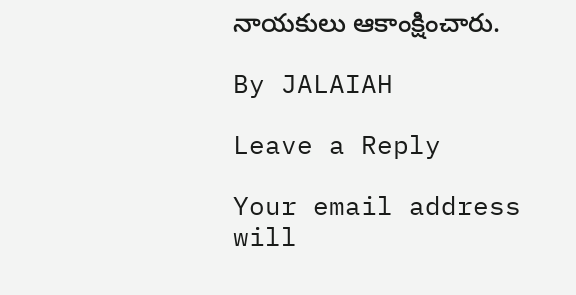నాయకులు ఆకాంక్షించారు.

By JALAIAH

Leave a Reply

Your email address will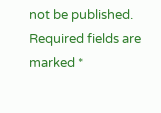not be published. Required fields are marked *